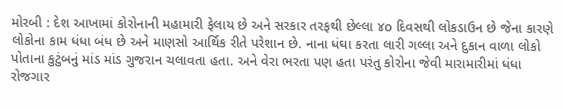મોરબી : દેશ આખામાં કોરોનાની મહામારી ફેલાય છે અને સરકાર તરફથી છેલ્લા ૪o દિવસથી લોકડાઉન છે જેના કારણે લોકોના કામ ધંધા બંધ છે અને માણસો આર્થિક રીતે પરેશાન છે. નાના ધંઘા કરતા લારી ગલ્લા અને દુકાન વાળા લોકો પોતાના કુટુંબનું માંડ માંડ ગુજરાન ચલાવતા હતા. અને વેરા ભરતા પણ હતા પરંતુ કોરોના જેવી મારામારીમાં ધંધા રોજગાર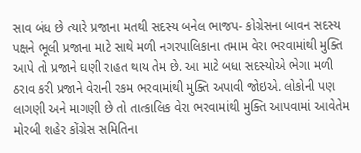સાવ બંધ છે ત્યારે પ્રજાના મતથી સદસ્ય બનેલ ભાજપ- કોગ્રેસના બાવન સદસ્ય પક્ષને ભૂલી પ્રજાના માટે સાથે મળી નગરપાલિકાના તમામ વેરા ભરવામાંથી મુક્તિ આપે તો પ્રજાને ઘણી રાહત થાય તેમ છે. આ માટે બધા સદસ્યોએ ભેગા મળી ઠરાવ કરી પ્રજાને વેરાની રકમ ભરવામાંથી મુક્તિ અપાવી જોઇએ. લોકોની પણ લાગણી અને માગણી છે તો તાત્કાલિક વેરા ભરવામાંથી મુક્તિ આપવામાં આવેતેમ મોરબી શહેર કોંગ્રેસ સમિતિના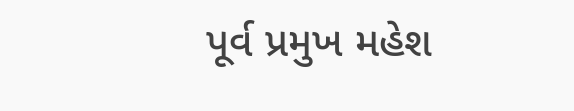પૂર્વ પ્રમુખ મહેશ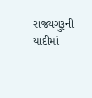રાજ્યગુરૂની યાદીમાં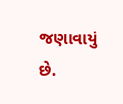જણાવાયું છે.